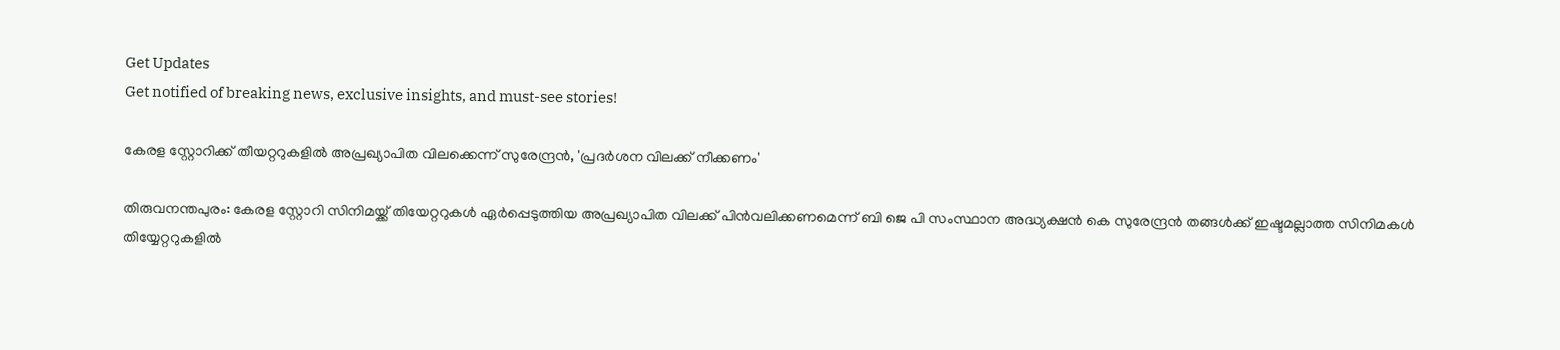Get Updates
Get notified of breaking news, exclusive insights, and must-see stories!

കേരള സ്റ്റോറിക്ക് തീയറ്ററുകളിൽ അപ്രഖ്യാപിത വിലക്കെന്ന് സുരേന്ദ്രൻ, 'പ്രദർശന വിലക്ക് നീക്കണം'

തിരുവനന്തപുരം: കേരള സ്റ്റോറി സിനിമയ്ക്ക് തിയേറ്ററുകൾ ഏർപ്പെടുത്തിയ അപ്രഖ്യാപിത വിലക്ക് പിൻവലിക്കണമെന്ന് ബി ജെ പി സംസ്ഥാന അദ്ധ്യക്ഷൻ കെ സുരേന്ദ്രൻ തങ്ങൾക്ക് ഇഷ്ടമല്ലാത്ത സിനിമകൾ തിയ്യേറ്ററുകളിൽ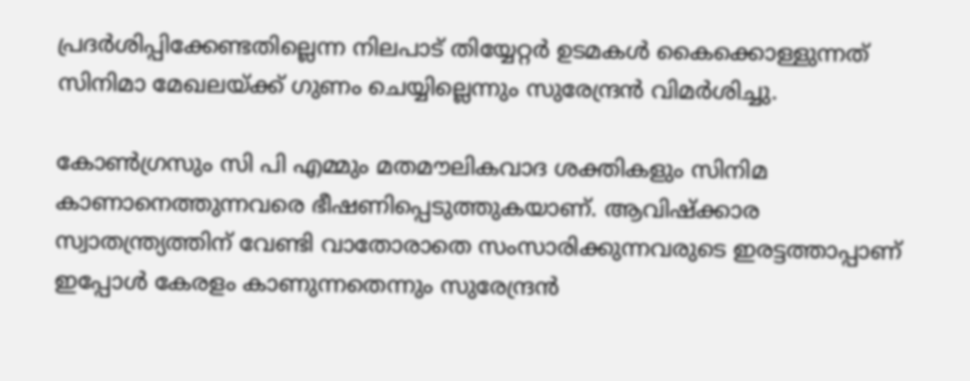പ്രദർശിപ്പിക്കേണ്ടതില്ലെന്ന നിലപാട് തിയ്യേറ്റർ ഉടമകൾ കൈക്കൊള്ളുന്നത് സിനിമാ മേഖലയ്ക്ക് ഗുണം ചെയ്യില്ലെന്നും സുരേന്ദ്രൻ വിമർശിച്ചു.

കോൺഗ്രസും സി പി എമ്മും മതമൗലികവാദ ശക്തികളും സിനിമ കാണാനെത്തുന്നവരെ ഭീഷണിപ്പെടുത്തുകയാണ്. ആവിഷ്ക്കാര സ്വാതന്ത്ര്യത്തിന് വേണ്ടി വാതോരാതെ സംസാരിക്കുന്നവരുടെ ഇരട്ടത്താപ്പാണ് ഇപ്പോൾ കേരളം കാണുന്നതെന്നും സുരേന്ദ്രൻ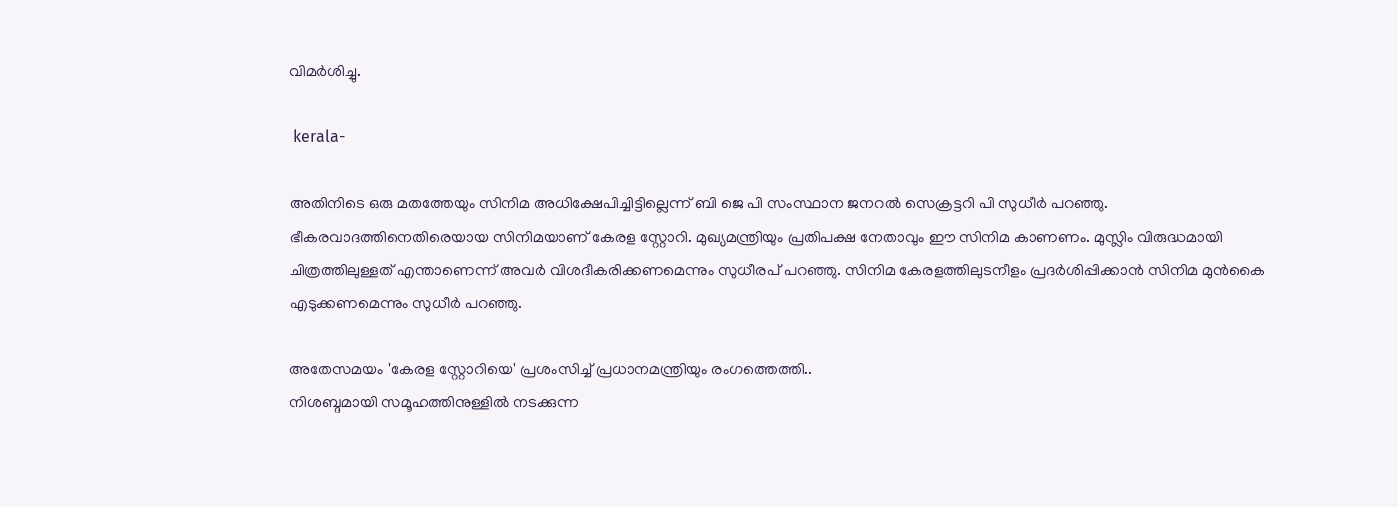വിമർശിച്ചു.

 kerala-

അതിനിടെ ഒരു മതത്തേയും സിനിമ അധിക്ഷേപിച്ചിട്ടില്ലെന്ന് ബി ജെ പി സംസ്ഥാന ജനറൽ സെക്രട്ടറി പി സുധീർ പറഞ്ഞു. ഭീകരവാദത്തിനെതിരെയായ സിനിമയാണ് കേരള സ്റ്റോറി. മുഖ്യമന്ത്രിയും പ്രതിപക്ഷ നേതാവും ഈ സിനിമ കാണണം. മുസ്ലിം വിരുദ്ധമായി ചിത്രത്തിലുള്ളത് എന്താണെന്ന് അവർ വിശദീകരിക്കണമെന്നും സുധീരപ്‍ പറഞ്ഞു. സിനിമ കേരളത്തിലുടനീളം പ്രദർശിപ്പിക്കാൻ സിനിമ മുൻകൈ എടുക്കണമെന്നും സുധീർ പറഞ്ഞു.

അതേസമയം 'കേരള സ്റ്റോറിയെ' പ്രശംസിച്ച് പ്രധാനമന്ത്രിയും രംഗത്തെത്തി..
നിശബ്ദമായി സമൂഹത്തിനുള്ളിൽ നടക്കുന്ന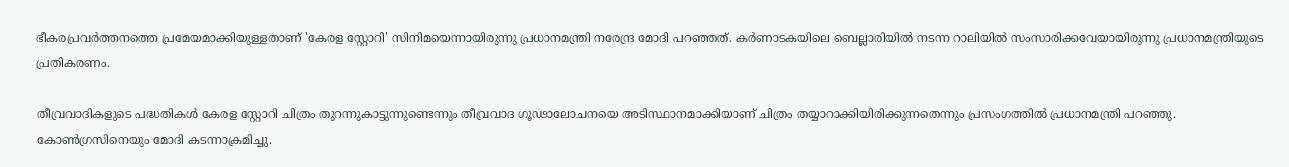ഭീകരപ്രവർത്തനത്തെ പ്രമേയമാക്കിയുള്ളതാണ് 'കേരള സ്റ്റോറി' സിനിമയെന്നായിരുന്നു പ്രധാനമന്ത്രി നരേന്ദ്ര മോദി പറഞ്ഞത്. കർണാടകയിലെ ബെല്ലാരിയിൽ നടന്ന റാലിയിൽ സംസാരിക്കവേയായിരുന്നു പ്രധാനമന്ത്രിയുടെ പ്രതികരണം.

തീവ്രവാദികളുടെ പദ്ധതികൾ കേരള സ്റ്റോറി ചിത്രം തുറന്നുകാട്ടുന്നുണ്ടെന്നും തീവ്രവാദ ഗൂഢാലോചനയെ അടിസ്ഥാനമാക്കിയാണ് ചിത്രം തയ്യാറാക്കിയിരിക്കുന്നതെന്നും പ്രസംഗത്തിൽ പ്രധാനമന്ത്രി പറഞ്ഞു. കോൺഗ്രസിനെയും മോദി കടന്നാക്രമിച്ചു.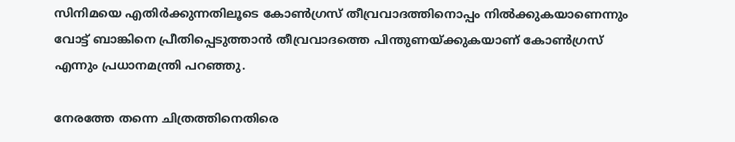സിനിമയെ എതിർക്കുന്നതിലൂടെ കോൺഗ്രസ് തീവ്രവാദത്തിനൊപ്പം നിൽക്കുകയാണെന്നും വോട്ട് ബാങ്കിനെ പ്രീതിപ്പെടുത്താൻ തീവ്രവാദത്തെ പിന്തുണയ്ക്കുകയാണ് കോൺഗ്രസ് എന്നും പ്രധാനമന്ത്രി പറഞ്ഞു.

നേരത്തേ തന്നെ ചിത്രത്തിനെതിരെ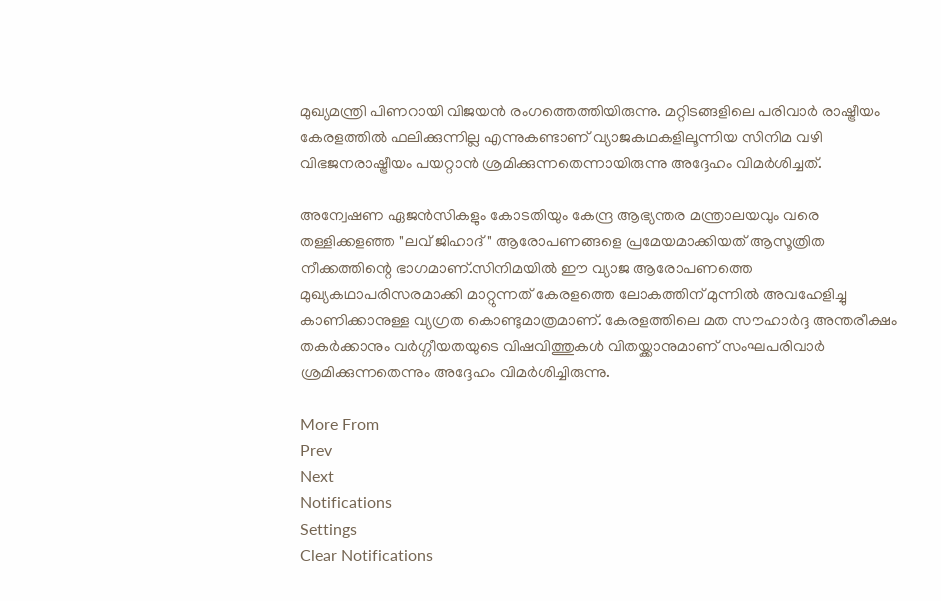മുഖ്യമന്ത്രി പിണറായി വിജയൻ രംഗത്തെത്തിയിരുന്നു. മറ്റിടങ്ങളിലെ പരിവാർ രാഷ്ട്രീയം കേരളത്തിൽ ഫലിക്കുന്നില്ല എന്നുകണ്ടാണ് വ്യാജകഥകളിലൂന്നിയ സിനിമ വഴി വിഭജനരാഷ്ട്രീയം പയറ്റാൻ ശ്രമിക്കുന്നതെന്നായിരുന്നു അദ്ദേഹം വിമർശിച്ചത്.

അന്വേഷണ ഏജൻസികളും കോടതിയും കേന്ദ്ര ആഭ്യന്തര മന്ത്രാലയവും വരെ തള്ളിക്കളഞ്ഞ "ലവ് ജിഹാദ്" ആരോപണങ്ങളെ പ്രമേയമാക്കിയത് ആസൂത്രിത നീക്കത്തിന്റെ ഭാഗമാണ്.സിനിമയിൽ ഈ വ്യാജ ആരോപണത്തെ മുഖ്യകഥാപരിസരമാക്കി മാറ്റുന്നത് കേരളത്തെ ലോകത്തിന് മുന്നിൽ അവഹേളിച്ചു കാണിക്കാനുള്ള വ്യഗ്രത കൊണ്ടുമാത്രമാണ്. കേരളത്തിലെ മത സൗഹാർദ്ദ അന്തരീക്ഷം തകർക്കാനും വർഗ്ഗീയതയുടെ വിഷവിത്തുകൾ വിതയ്ക്കാനുമാണ് സംഘപരിവാർ ശ്രമിക്കുന്നതെന്നും അദ്ദേഹം വിമർശിച്ചിരുന്നു.

More From
Prev
Next
Notifications
Settings
Clear Notifications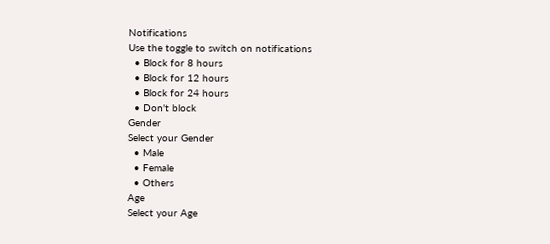Notifications
Use the toggle to switch on notifications
  • Block for 8 hours
  • Block for 12 hours
  • Block for 24 hours
  • Don't block
Gender
Select your Gender
  • Male
  • Female
  • Others
Age
Select your Age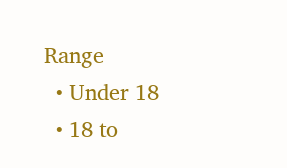Range
  • Under 18
  • 18 to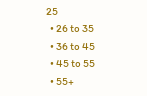25
  • 26 to 35
  • 36 to 45
  • 45 to 55
  • 55+